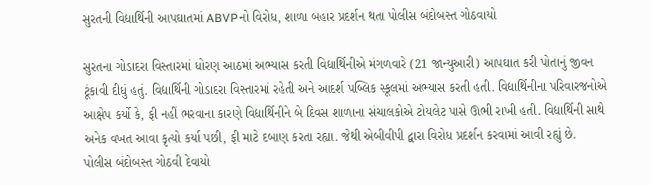સુરતની વિદ્યાર્થિની આપઘાતમાં ABVPનો વિરોધ, શાળા બહાર પ્રદર્શન થતા પોલીસ બંદોબસ્ત ગોઠવાયો

સુરતના ગોડાદરા વિસ્તારમાં ધોરણ આઠમાં અભ્યાસ કરતી વિદ્યાર્થિનીએ મંગળવારે (21 જાન્યુઆરી) આપઘાત કરી પોતાનું જીવન ટૂંકાવી દીધું હતું. વિદ્યાર્થિની ગોડાદરા વિસ્તારમાં રહેતી અને આદર્શ પબ્લિક સ્કૂલમાં અભ્યાસ કરતી હતી. વિદ્યાર્થિનીના પરિવારજનોએ આક્ષેપ કર્યો કે, ફી નહીં ભરવાના કારણે વિદ્યાર્થિનીને બે દિવસ શાળાના સંચાલકોએ ટોયલેટ પાસે ઊભી રાખી હતી. વિદ્યાર્થિની સાથે અનેક વખત આવા કૃત્યો કર્યા પછી, ફી માટે દબાણ કરતા રહ્યા. જેથી એબીવીપી દ્વારા વિરોધ પ્રદર્શન કરવામાં આવી રહ્યું છે.
પોલીસ બંદોબસ્ત ગોઠવી દેવાયો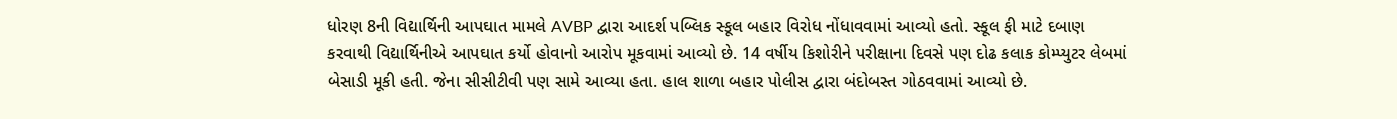ધોરણ 8ની વિદ્યાર્થિની આપઘાત મામલે AVBP દ્વારા આદર્શ પબ્લિક સ્કૂલ બહાર વિરોધ નોંધાવવામાં આવ્યો હતો. સ્કૂલ ફી માટે દબાણ કરવાથી વિદ્યાર્થિનીએ આપઘાત કર્યો હોવાનો આરોપ મૂકવામાં આવ્યો છે. 14 વર્ષીય કિશોરીને પરીક્ષાના દિવસે પણ દોઢ કલાક કોમ્પ્યુટર લેબમાં બેસાડી મૂકી હતી. જેના સીસીટીવી પણ સામે આવ્યા હતા. હાલ શાળા બહાર પોલીસ દ્વારા બંદોબસ્ત ગોઠવવામાં આવ્યો છે.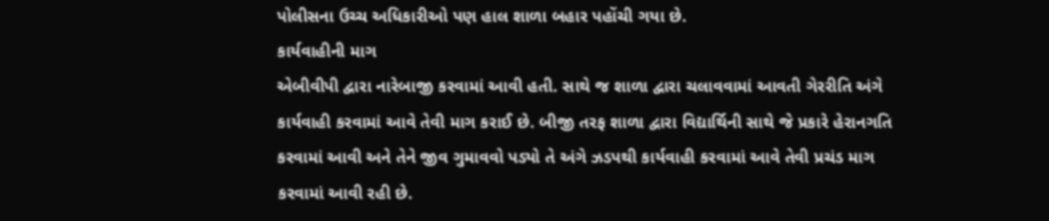પોલીસના ઉચ્ચ અધિકારીઓ પણ હાલ શાળા બહાર પહોંચી ગયા છે.
કાર્યવાહીની માગ
એબીવીપી દ્વારા નારેબાજી કરવામાં આવી હતી. સાથે જ શાળા દ્વારા ચલાવવામાં આવતી ગેરરીતિ અંગે કાર્યવાહી કરવામાં આવે તેવી માગ કરાઈ છે. બીજી તરફ શાળા દ્વારા વિદ્યાર્થિની સાથે જે પ્રકારે હેરાનગતિ કરવામાં આવી અને તેને જીવ ગુમાવવો પડ્યો તે અંગે ઝડપથી કાર્યવાહી કરવામાં આવે તેવી પ્રચંડ માગ કરવામાં આવી રહી છે.